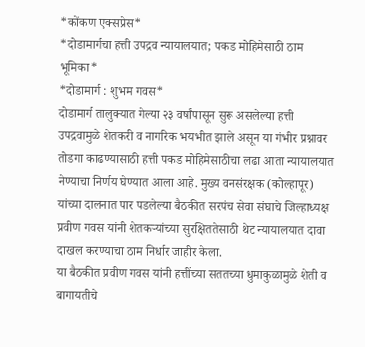*कोंकण एक्सप्रेस*
*दोडामार्गचा हत्ती उपद्रव न्यायालयात; पकड मोहिमेसाठी ठाम भूमिका*
*दोडामार्ग : शुभम गवस*
दोडामार्ग तालुक्यात गेल्या २३ वर्षांपासून सुरू असलेल्या हत्ती उपद्रवामुळे शेतकरी व नागरिक भयभीत झाले असून या गंभीर प्रश्नावर तोडगा काढण्यासाठी हत्ती पकड मोहिमेसाठीचा लढा आता न्यायालयात नेण्याचा निर्णय घेण्यात आला आहे. मुख्य वनसंरक्षक (कोल्हापूर) यांच्या दालनात पार पडलेल्या बैठकीत सरपंच सेवा संघाचे जिल्हाध्यक्ष प्रवीण गवस यांनी शेतकऱ्यांच्या सुरक्षिततेसाठी थेट न्यायालयात दावा दाखल करण्याचा ठाम निर्धार जाहीर केला.
या बैठकीत प्रवीण गवस यांनी हत्तींच्या सततच्या धुमाकुळामुळे शेती व बागायतीचे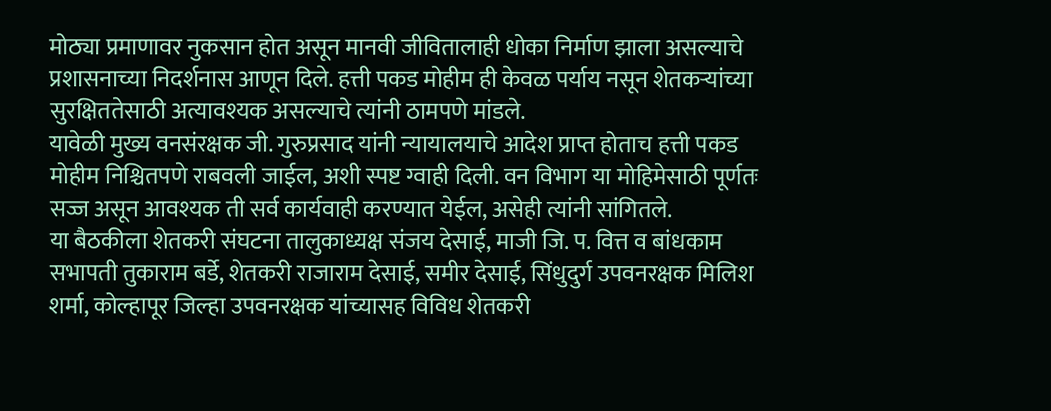मोठ्या प्रमाणावर नुकसान होत असून मानवी जीवितालाही धोका निर्माण झाला असल्याचे प्रशासनाच्या निदर्शनास आणून दिले. हत्ती पकड मोहीम ही केवळ पर्याय नसून शेतकऱ्यांच्या सुरक्षिततेसाठी अत्यावश्यक असल्याचे त्यांनी ठामपणे मांडले.
यावेळी मुख्य वनसंरक्षक जी. गुरुप्रसाद यांनी न्यायालयाचे आदेश प्राप्त होताच हत्ती पकड मोहीम निश्चितपणे राबवली जाईल, अशी स्पष्ट ग्वाही दिली. वन विभाग या मोहिमेसाठी पूर्णतः सज्ज असून आवश्यक ती सर्व कार्यवाही करण्यात येईल, असेही त्यांनी सांगितले.
या बैठकीला शेतकरी संघटना तालुकाध्यक्ष संजय देसाई, माजी जि. प. वित्त व बांधकाम सभापती तुकाराम बर्डे, शेतकरी राजाराम देसाई, समीर देसाई, सिंधुदुर्ग उपवनरक्षक मिलिश शर्मा, कोल्हापूर जिल्हा उपवनरक्षक यांच्यासह विविध शेतकरी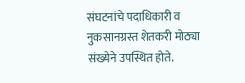संघटनांचे पदाधिकारी व नुकसानग्रस्त शेतकरी मोठ्या संख्येने उपस्थित होते.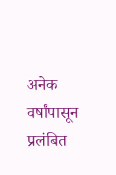अनेक वर्षांपासून प्रलंबित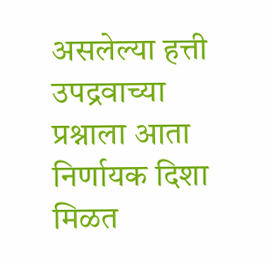असलेल्या हत्ती उपद्रवाच्या प्रश्नाला आता निर्णायक दिशा मिळत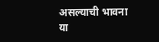असल्याची भावना या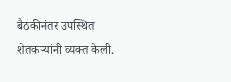बैठकीनंतर उपस्थित शेतकऱ्यांनी व्यक्त केली.